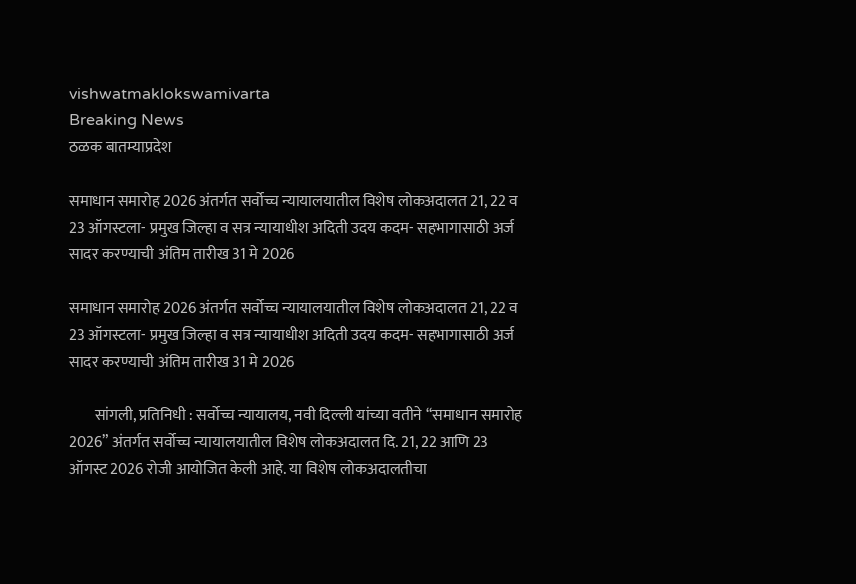vishwatmaklokswamivarta
Breaking News
ठळक बातम्याप्रदेश

समाधान समारोह 2026 अंतर्गत सर्वोच्च न्यायालयातील विशेष लोकअदालत 21, 22 व 23 ऑगस्टला- प्रमुख जिल्हा व सत्र न्यायाधीश अदिती उदय कदम- सहभागासाठी अर्ज सादर करण्याची अंतिम तारीख 31 मे 2026

समाधान समारोह 2026 अंतर्गत सर्वोच्च न्यायालयातील विशेष लोकअदालत 21, 22 व 23 ऑगस्टला- प्रमुख जिल्हा व सत्र न्यायाधीश अदिती उदय कदम- सहभागासाठी अर्ज सादर करण्याची अंतिम तारीख 31 मे 2026

        सांगली, प्रतिनिधी : सर्वोच्च न्यायालय, नवी दिल्ली यांच्या वतीने “समाधान समारोह 2026” अंतर्गत सर्वोच्च न्यायालयातील विशेष लोकअदालत दि. 21, 22 आणि 23 ऑगस्ट 2026 रोजी आयोजित केली आहे. या विशेष लोकअदालतीचा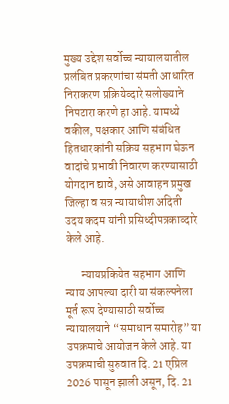मुख्य उद्देश सर्वोच्च न्यायालयातील प्रलंबित प्रकरणांचा संमती आधारित निराकरण प्रक्रियेव्दारे सलोख्याने निपटारा करणे हा आहे. यामध्ये वकील, पक्षकार आणि संबंधित हितधारकांनी सक्रिय सहभाग घेऊन वादांचे प्रभावी निवारण करण्यासाठी योगदान द्यावे, असे आवाहन प्रमुख जिल्हा व सत्र न्यायाधीश अदिती उदय कदम यांनी प्रसिध्दीपत्रकाव्दारे केले आहे.

       न्यायप्रकियेत सहभाग आणि न्याय आपल्या दारी या संकल्पनेला मूर्त रूप देण्यासाठी सर्वोच्च न्यायालयाने “समाधान समारोह” या उपक्रमाचे आयोजन केले आहे. या उपक्रमाची सुरुवात दि. 21 एप्रिल 2026 पासून झाली असून, दि. 21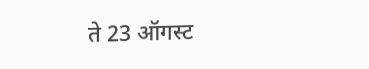ते 23 ऑगस्ट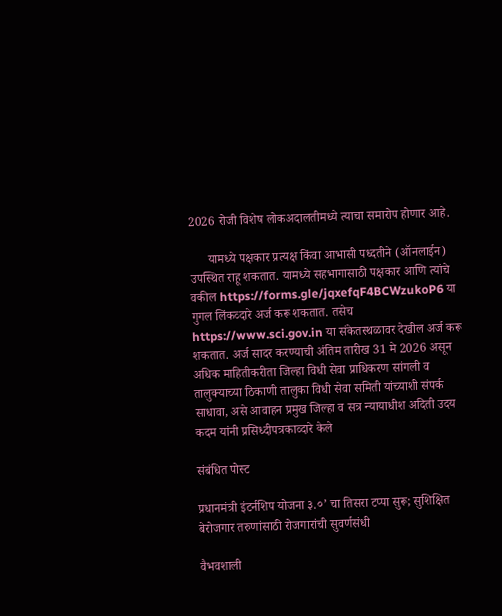2026 रोजी विशेष लोकअदालतीमध्ये त्याचा समारोप होणार आहे.

      यामध्ये पक्षकार प्रत्यक्ष किंवा आभासी पध्दतीने (ऑनलाईन) उपस्थित राहू शकतात. यामध्ये सहभागासाठी पक्षकार आणि त्यांचे वकील https://forms.gle/jqxefqF4BCWzukoP6 या गुगल लिंकव्दारे अर्ज करू शकतात. तसेच https://www.sci.gov.in या संकेतस्थळावर देखील अर्ज करू शकतात. अर्ज सादर करण्याची अंतिम तारीख 31 मे 2026 असून अधिक माहितीकरीता जिल्हा विधी सेवा प्राधिकरण सांगली व तालुक्याच्या ठिकाणी तालुका विधी सेवा समिती यांच्याशी संपर्क साधावा, असे आवाहन प्रमुख जिल्हा व सत्र न्यायाधीश अदिती उदय कदम यांनी प्रसिध्दीपत्रकाव्दारे केले

संबंधित पोस्ट

प्रधानमंत्री इंटर्नशिप योजना ३.०’ चा तिसरा टप्पा सुरू; सुशिक्षित बेरोजगार तरुणांसाठी रोजगारांची सुवर्णसंधी

वैभवशाली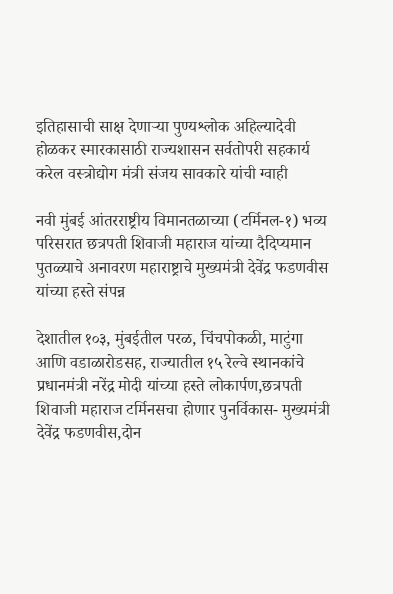इतिहासाची साक्ष देणाऱ्या पुण्यश्लोक अहिल्यादेवी होळकर स्मारकासाठी राज्यशासन सर्वतोपरी सहकार्य करेल वस्त्रोद्योग मंत्री संजय सावकारे यांची ग्वाही

नवी मुंबई आंतरराष्ट्रीय विमानतळाच्या (टर्मिनल-१) भव्य परिसरात छत्रपती शिवाजी महाराज यांच्या दैदिप्यमान पुतळ्याचे अनावरण महाराष्ट्राचे मुख्यमंत्री देवेंद्र फडणवीस यांच्या हस्ते संपन्न

देशातील १०३, मुंबईतील परळ, चिंचपोकळी, माटुंगा आणि वडाळारोडसह, राज्यातील १५ रेल्वे स्थानकांचे प्रधानमंत्री नरेंद्र मोदी यांच्या हस्ते लोकार्पण,छत्रपती शिवाजी महाराज टर्मिनसचा होणार पुनर्विकास- मुख्यमंत्री देवेंद्र फडणवीस,दोन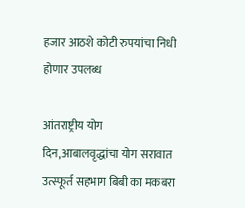हजार आठशे कोटी रुपयांचा निधी होणार उपलब्ध

आंतराष्ट्रीय योग दिन,आबालवृद्धांचा योग सरावात उत्स्फूर्त सहभाग बिबी का मकबरा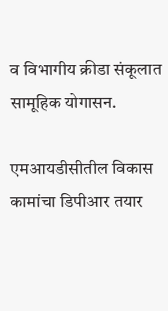व विभागीय क्रीडा संकूलात सामूहिक योगासन.

एमआयडीसीतील विकास कामांचा डिपीआर तयार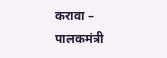करावा – पालकमंत्री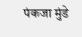पंकजा मुंडे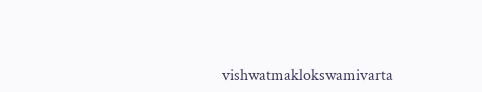vishwatmaklokswamivarta